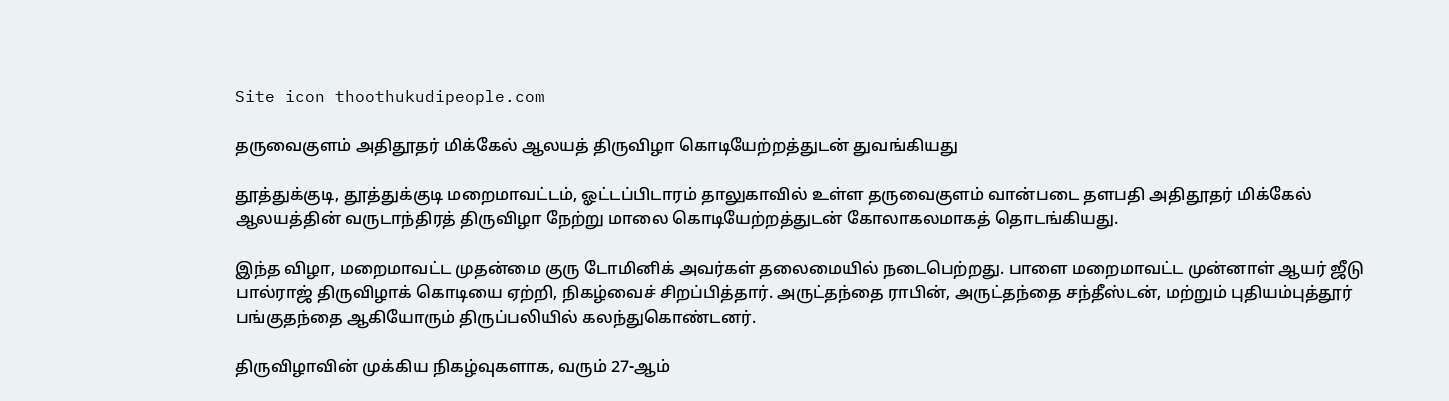Site icon thoothukudipeople.com

தருவைகுளம் அதிதூதர் மிக்கேல் ஆலயத் திருவிழா கொடியேற்றத்துடன் துவங்கியது

தூத்துக்குடி, தூத்துக்குடி மறைமாவட்டம், ஓட்டப்பிடாரம் தாலுகாவில் உள்ள தருவைகுளம் வான்படை தளபதி அதிதூதர் மிக்கேல் ஆலயத்தின் வருடாந்திரத் திருவிழா நேற்று மாலை கொடியேற்றத்துடன் கோலாகலமாகத் தொடங்கியது.

இந்த விழா, மறைமாவட்ட முதன்மை குரு டோமினிக் அவர்கள் தலைமையில் நடைபெற்றது. பாளை மறைமாவட்ட முன்னாள் ஆயர் ஜீடு பால்ராஜ் திருவிழாக் கொடியை ஏற்றி, நிகழ்வைச் சிறப்பித்தார். அருட்தந்தை ராபின், அருட்தந்தை சந்தீஸ்டன், மற்றும் புதியம்புத்தூர் பங்குதந்தை ஆகியோரும் திருப்பலியில் கலந்துகொண்டனர்.

திருவிழாவின் முக்கிய நிகழ்வுகளாக, வரும் 27-ஆம்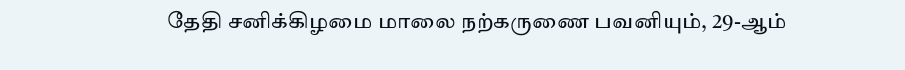தேதி சனிக்கிழமை மாலை நற்கருணை பவனியும், 29-ஆம்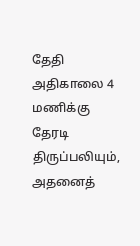தேதி அதிகாலை 4 மணிக்கு தேரடி திருப்பலியும், அதனைத்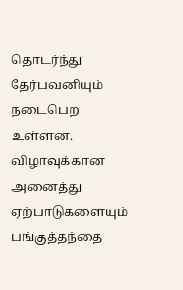தொடர்ந்து தேர்பவனியும் நடைபெற உள்ளன. விழாவுக்கான அனைத்து ஏற்பாடுகளையும் பங்குத்தந்தை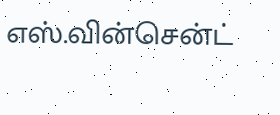எஸ்.வின்சென்ட்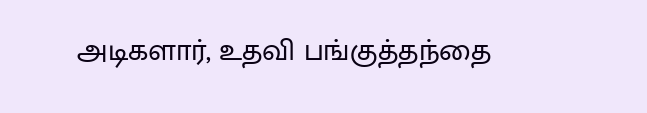அடிகளார், உதவி பங்குத்தந்தை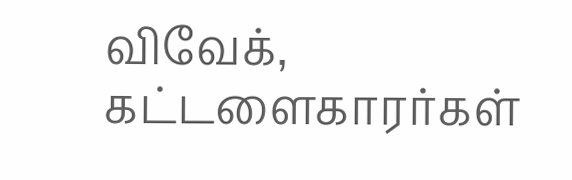விவேக், கட்டளைகாரர்கள்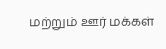மற்றும் ஊர் மக்கள்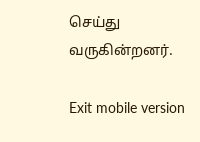செய்து வருகின்றனர்.

Exit mobile version